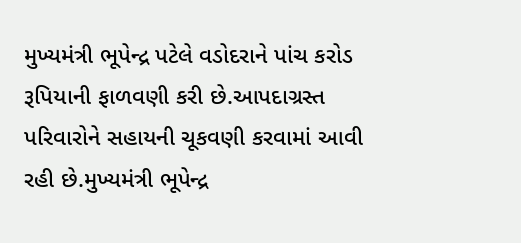મુખ્યમંત્રી ભૂપેન્દ્ર પટેલે વડોદરાને પાંચ કરોડ રૂપિયાની ફાળવણી કરી છે.આપદાગ્રસ્ત પરિવારોને સહાયની ચૂકવણી કરવામાં આવી રહી છે.મુખ્યમંત્રી ભૂપેન્દ્ર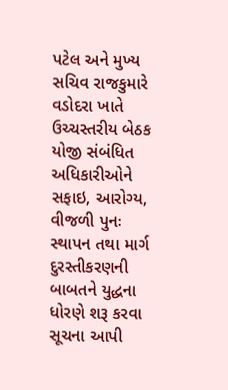પટેલ અને મુખ્ય સચિવ રાજકુમારે વડોદરા ખાતે ઉચ્ચસ્તરીય બેઠક યોજી સંબંધિત અધિકારીઓને સફાઇ, આરોગ્ય, વીજળી પુનઃ સ્થાપન તથા માર્ગ દુરસ્તીકરણની બાબતને યુદ્ધના ધોરણે શરૂ કરવા સૂચના આપી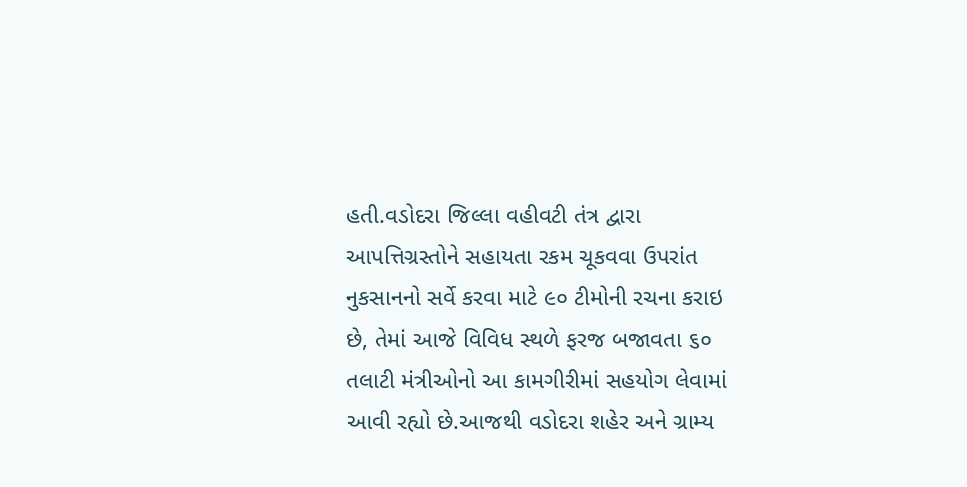હતી.વડોદરા જિલ્લા વહીવટી તંત્ર દ્વારા આપત્તિગ્રસ્તોને સહાયતા રકમ ચૂકવવા ઉપરાંત નુકસાનનો સર્વે કરવા માટે ૯૦ ટીમોની રચના કરાઇ છે, તેમાં આજે વિવિધ સ્થળે ફરજ બજાવતા ૬૦ તલાટી મંત્રીઓનો આ કામગીરીમાં સહયોગ લેવામાં આવી રહ્યો છે.આજથી વડોદરા શહેર અને ગ્રામ્ય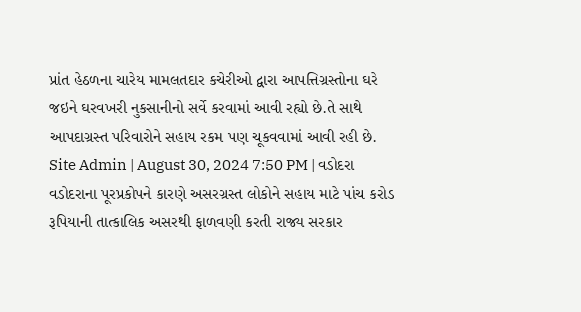પ્રાંત હેઠળના ચારેય મામલતદાર કચેરીઓ દ્વારા આપત્તિગ્રસ્તોના ઘરે જઇને ઘરવખરી નુકસાનીનો સર્વે કરવામાં આવી રહ્યો છે.તે સાથે આપદાગ્રસ્ત પરિવારોને સહાય રકમ પણ ચૂકવવામાં આવી રહી છે.
Site Admin | August 30, 2024 7:50 PM | વડોદરા
વડોદરાના પૂરપ્રકોપને કારણે અસરગ્રસ્ત લોકોને સહાય માટે પાંચ કરોડ રૂપિયાની તાત્કાલિક અસરથી ફાળવણી કરતી રાજ્ય સરકાર